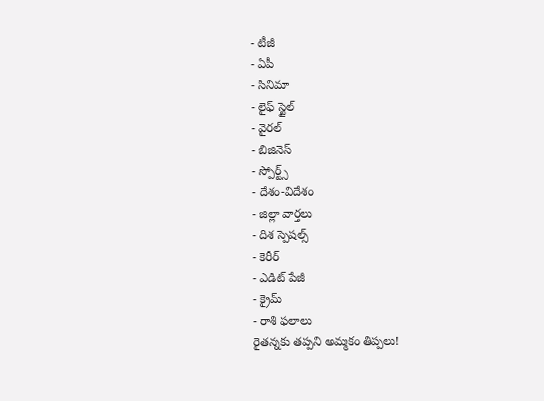- టీజీ
- ఏపీ
- సినిమా
- లైఫ్ స్టైల్
- వైరల్
- బిజినెస్
- స్పోర్ట్స్
- దేశం-విదేశం
- జిల్లా వార్తలు
- దిశ స్పెషల్స్
- కెరీర్
- ఎడిట్ పేజీ
- క్రైమ్
- రాశి ఫలాలు
రైతన్నకు తప్పని అమ్మకం తిప్పలు!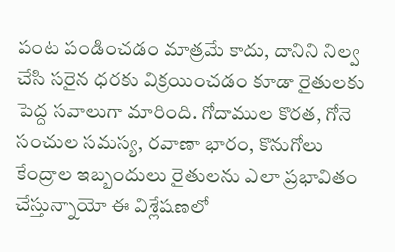పంట పండించడం మాత్రమే కాదు, దానిని నిల్వ చేసి సరైన ధరకు విక్రయించడం కూడా రైతులకు పెద్ద సవాలుగా మారింది. గోదాముల కొరత, గోనె సంచుల సమస్య, రవాణా భారం, కొనుగోలు కేంద్రాల ఇబ్బందులు రైతులను ఎలా ప్రభావితం చేస్తున్నాయో ఈ విశ్లేషణలో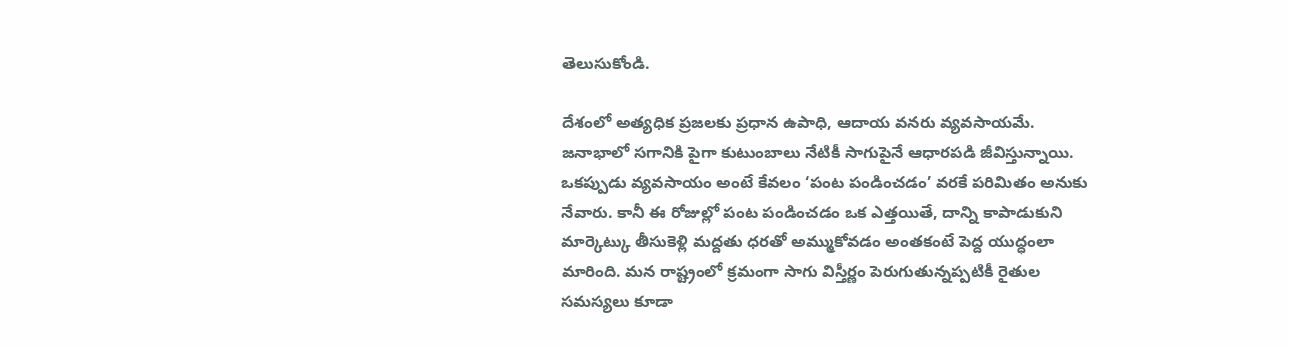తెలుసుకోండి.

దేశంలో అత్యధిక ప్రజలకు ప్రధాన ఉపాధి, ఆదాయ వనరు వ్యవసాయమే. జనాభాలో సగానికి పైగా కుటుంబాలు నేటికీ సాగుపైనే ఆధారపడి జీవిస్తున్నాయి. ఒకప్పుడు వ్యవసాయం అంటే కేవలం ‘పంట పండించడం’ వరకే పరిమితం అనుకు నేవారు. కానీ ఈ రోజుల్లో పంట పండించడం ఒక ఎత్తయితే, దాన్ని కాపాడుకుని మార్కెట్కు తీసుకెళ్లి మద్దతు ధరతో అమ్ముకోవడం అంతకంటే పెద్ద యుద్ధంలా మారింది. మన రాష్ట్రంలో క్రమంగా సాగు విస్తీర్ణం పెరుగుతున్నప్పటికీ రైతుల సమస్యలు కూడా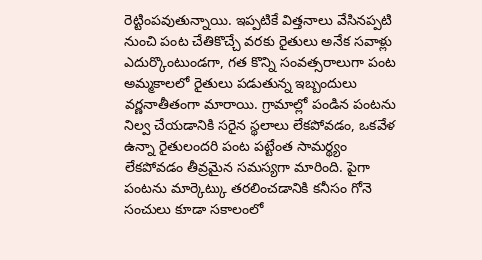రెట్టింపవుతున్నాయి. ఇప్పటికే విత్తనాలు వేసినప్పటి నుంచి పంట చేతికొచ్చే వరకు రైతులు అనేక సవాళ్లు ఎదుర్కొంటుండగా, గత కొన్ని సంవత్సరాలుగా పంట అమ్మకాలలో రైతులు పడుతున్న ఇబ్బందులు వర్ణనాతీతంగా మారాయి. గ్రామాల్లో పండిన పంటను నిల్వ చేయడానికి సరైన స్థలాలు లేకపోవడం, ఒకవేళ ఉన్నా రైతులందరి పంట పట్టేంత సామర్థ్యం లేకపోవడం తీవ్రమైన సమస్యగా మారింది. పైగా పంటను మార్కెట్కు తరలించడానికి కనీసం గోనె సంచులు కూడా సకాలంలో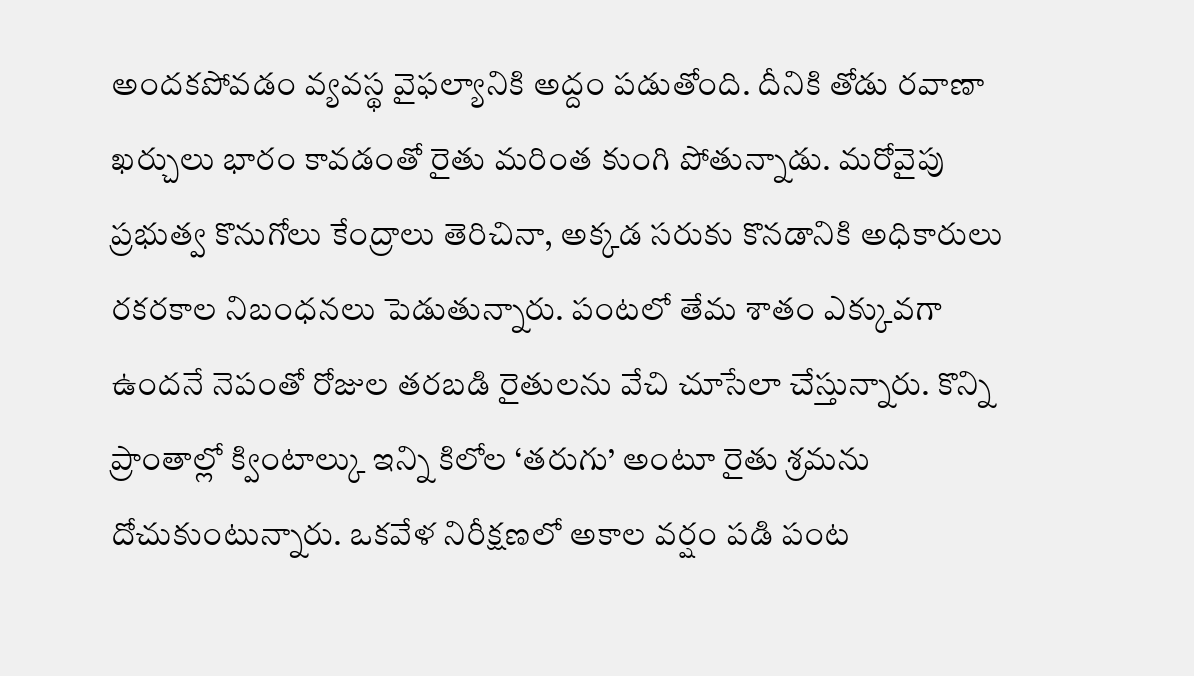అందకపోవడం వ్యవస్థ వైఫల్యానికి అద్దం పడుతోంది. దీనికి తోడు రవాణా ఖర్చులు భారం కావడంతో రైతు మరింత కుంగి పోతున్నాడు. మరోవైపు ప్రభుత్వ కొనుగోలు కేంద్రాలు తెరిచినా, అక్కడ సరుకు కొనడానికి అధికారులు రకరకాల నిబంధనలు పెడుతున్నారు. పంటలో తేమ శాతం ఎక్కువగా ఉందనే నెపంతో రోజుల తరబడి రైతులను వేచి చూసేలా చేస్తున్నారు. కొన్ని ప్రాంతాల్లో క్వింటాల్కు ఇన్ని కిలోల ‘తరుగు’ అంటూ రైతు శ్రమను దోచుకుంటున్నారు. ఒకవేళ నిరీక్షణలో అకాల వర్షం పడి పంట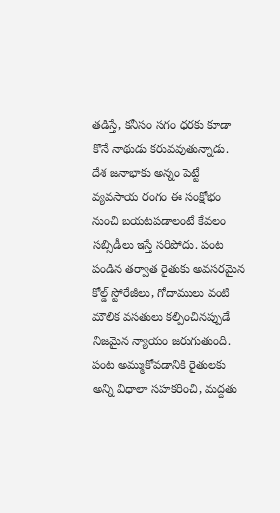తడిస్తే, కనీసం సగం ధరకు కూడా కొనే నాథుడు కరువవుతున్నాడు. దేశ జనాభాకు అన్నం పెట్టే వ్యవసాయ రంగం ఈ సంక్షోభం నుంచి బయటపడాలంటే కేవలం సబ్సిడీలు ఇస్తే సరిపోదు. పంట పండిన తర్వాత రైతుకు అవసరమైన కోల్డ్ స్టోరేజీలు, గోదాములు వంటి మౌలిక వసతులు కల్పించినప్పుడే నిజమైన న్యాయం జరుగుతుంది. పంట అమ్ముకోవడానికి రైతులకు అన్ని విధాలా సహకరించి, మద్దతు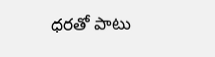ధరతో పాటు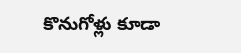కొనుగోళ్లు కూడా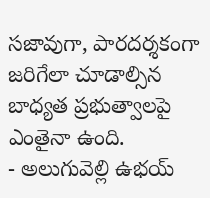సజావుగా, పారదర్శకంగా జరిగేలా చూడాల్సిన బాధ్యత ప్రభుత్వాలపై ఎంతైనా ఉంది.
- అలుగువెల్లి ఉభయ్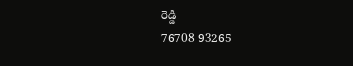రెడ్డి
76708 93265